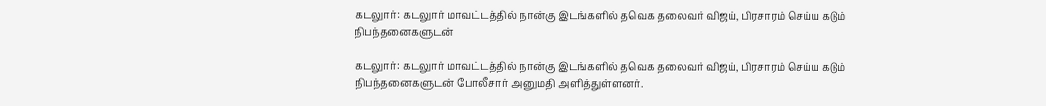கடலுார்: கடலுார் மாவட்டத்தில் நான்கு இடங்களில் தவெக தலைவர் விஜய், பிரசாரம் செய்ய கடும் நிபந்தனைகளுடன்

கடலுார்: கடலுார் மாவட்டத்தில் நான்கு இடங்களில் தவெக தலைவர் விஜய், பிரசாரம் செய்ய கடும் நிபந்தனைகளுடன் போலீசார் அனுமதி அளித்துள்ளனர்.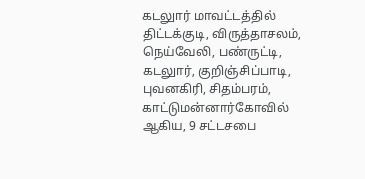கடலுார் மாவட்டத்தில் திட்டக்குடி, விருத்தாசலம், நெய்வேலி, பண்ருட்டி, கடலுார், குறிஞ்சிப்பாடி, புவனகிரி, சிதம்பரம், காட்டுமன்னார்கோவில் ஆகிய, 9 சட்டசபை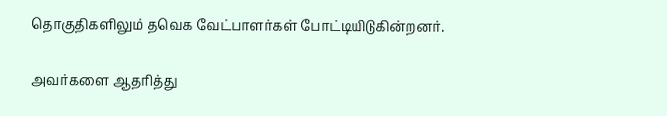தொகுதிகளிலும் தவெக வேட்பாளர்கள் போட்டியிடுகின்றனர்.

அவர்களை ஆதரித்து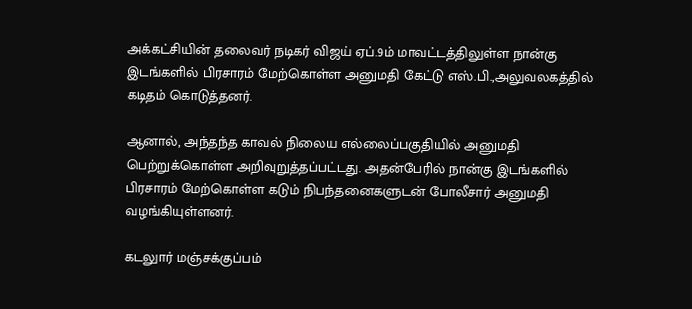அக்கட்சியின் தலைவர் நடிகர் விஜய் ஏப்.9ம் மாவட்டத்திலுள்ள நான்கு இடங்களில் பிரசாரம் மேற்கொள்ள அனுமதி கேட்டு எஸ்.பி.,அலுவலகத்தில் கடிதம் கொடுத்தனர்.

ஆனால், அந்தந்த காவல் நிலைய எல்லைப்பகுதியில் அனுமதி பெற்றுக்கொள்ள அறிவுறுத்தப்பட்டது. அதன்பேரில் நான்கு இடங்களில் பிரசாரம் மேற்கொள்ள கடும் நிபந்தனைகளுடன் போலீசார் அனுமதி வழங்கியுள்ளனர்.

கடலுார் மஞ்சக்குப்பம்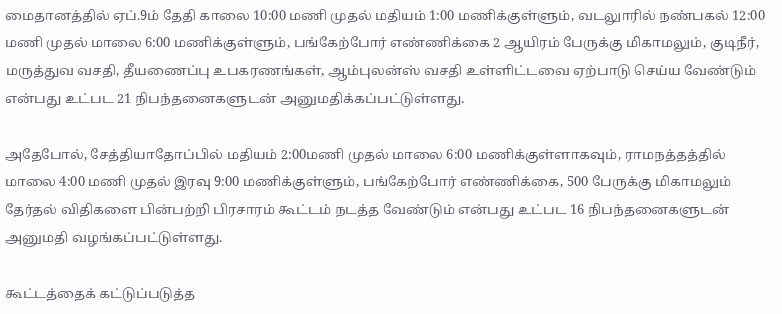மைதானத்தில் ஏப்.9ம் தேதி காலை 10:00 மணி முதல் மதியம் 1:00 மணிக்குள்ளும், வடலுாரில் நண்பகல் 12:00 மணி முதல் மாலை 6:00 மணிக்குள்ளும், பங்கேற்போர் எண்ணிக்கை 2 ஆயிரம் பேருக்கு மிகாமலும், குடிநீர், மருத்துவ வசதி, தீயணைப்பு உபகரணங்கள், ஆம்புலன்ஸ் வசதி உள்ளிட்டவை ஏற்பாடு செய்ய வேண்டும் என்பது உட்பட 21 நிபந்தனைகளுடன் அனுமதிக்கப்பட்டுள்ளது.

அதேபோல், சேத்தியாதோப்பில் மதியம் 2:00மணி முதல் மாலை 6:00 மணிக்குள்ளாகவும், ராமநத்தத்தில் மாலை 4:00 மணி முதல் இரவு 9:00 மணிக்குள்ளும், பங்கேற்போர் எண்ணிக்கை, 500 பேருக்கு மிகாமலும் தேர்தல் விதிகளை பின்பற்றி பிரசாரம் கூட்டம் நடத்த வேண்டும் என்பது உட்பட 16 நிபந்தனைகளுடன் அனுமதி வழங்கப்பட்டுள்ளது.

கூட்டத்தைக் கட்டுப்படுத்த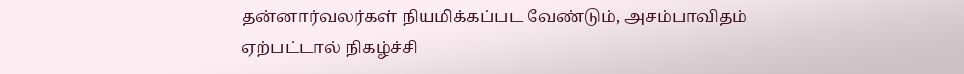தன்னார்வலர்கள் நியமிக்கப்பட வேண்டும், அசம்பாவிதம் ஏற்பட்டால் நிகழ்ச்சி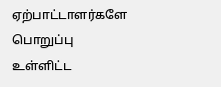ஏற்பாட்டாளர்களே பொறுப்பு உள்ளிட்ட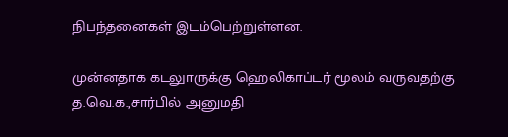நிபந்தனைகள் இடம்பெற்றுள்ளன.

முன்னதாக கடலுாருக்கு ஹெலிகாப்டர் மூலம் வருவதற்கு த.வெ.க.,சார்பில் அனுமதி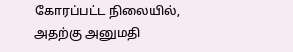கோரப்பட்ட நிலையில், அதற்கு அனுமதி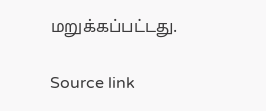மறுக்கப்பட்டது.

Source link